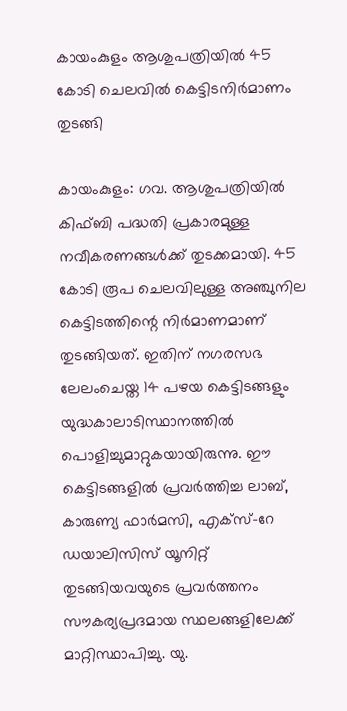കായംകുളം ആശുപത്രിയിൽ 45 കോടി ചെലവിൽ കെട്ടിടനിർമാണം തുടങ്ങി

കായംകുളം: ഗവ. ആശുപത്രിയിൽ കിഫ്ബി പദ്ധതി പ്രകാരമുള്ള നവീകരണങ്ങൾക്ക് തുടക്കമായി. 45 കോടി രൂപ ചെലവിലുള്ള അഞ്ചുനില കെട്ടിടത്തിന്റെ നിർമാണമാണ് തുടങ്ങിയത്. ഇതിന് നഗരസഭ ലേലംചെയ്ത 14 പഴയ കെട്ടിടങ്ങളും യുദ്ധകാലാടിസ്ഥാനത്തിൽ പൊളിച്ചുമാറ്റുകയായിരുന്നു. ഈ കെട്ടിടങ്ങളിൽ പ്രവർത്തിച്ച ലാബ്, കാരുണ്യ ഫാർമസി, എക്സ്-റേ ഡയാലിസിസ് യൂനിറ്റ് തുടങ്ങിയവയുടെ പ്രവർത്തനം സൗകര്യപ്രദമായ സ്ഥലങ്ങളിലേക്ക് മാറ്റിസ്ഥാപിച്ചു. യു.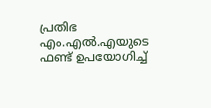പ്രതിഭ എം.എൽ.എയുടെ ഫണ്ട് ഉപയോഗിച്ച്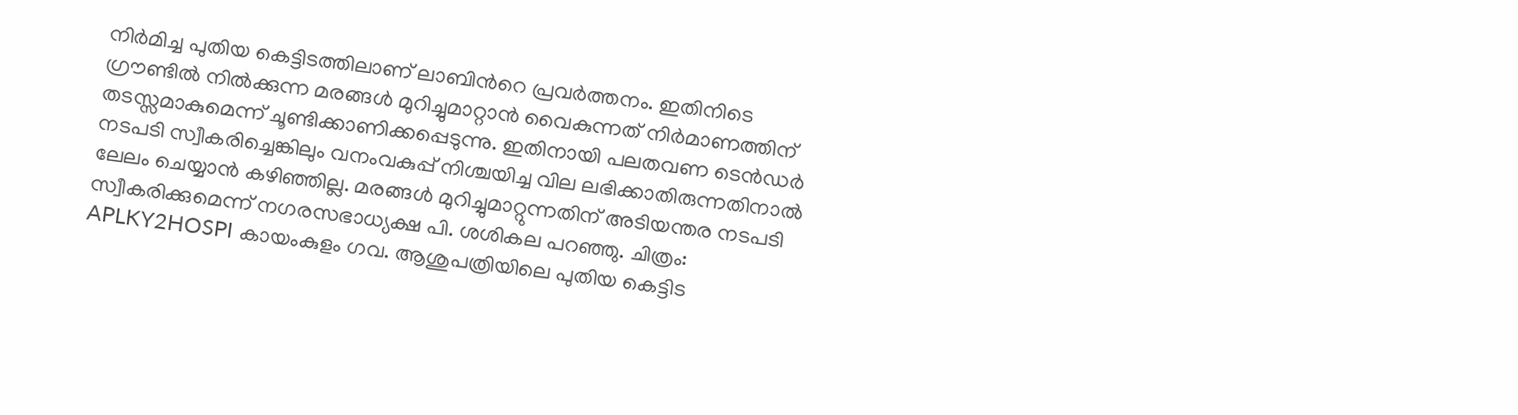നിർമിച്ച പുതിയ കെട്ടിടത്തിലാണ് ലാബിന്‍റെ പ്രവർത്തനം. ഇതിനിടെ ഗ്രൗണ്ടിൽ നിൽക്കുന്ന മരങ്ങൾ മുറിച്ചുമാറ്റാൻ വൈകുന്നത് നിർമാണത്തിന് തടസ്സമാകുമെന്ന് ചൂണ്ടിക്കാണിക്കപ്പെടുന്നു. ഇതിനായി പലതവണ ടെൻഡർ നടപടി സ്വീകരിച്ചെങ്കിലും വനംവകുപ്പ് നിശ്ചയിച്ച വില ലഭിക്കാതിരുന്നതിനാൽ ലേലം ചെയ്യാൻ കഴിഞ്ഞില്ല. മരങ്ങൾ മുറിച്ചുമാറ്റുന്നതിന് അടിയന്തര നടപടി സ്വീകരിക്കുമെന്ന് നഗരസഭാധ്യക്ഷ പി. ശശികല പറഞ്ഞു. ചിത്രം: APLKY2HOSPI കായംകുളം ഗവ. ആശുപത്രിയിലെ പുതിയ കെട്ടിട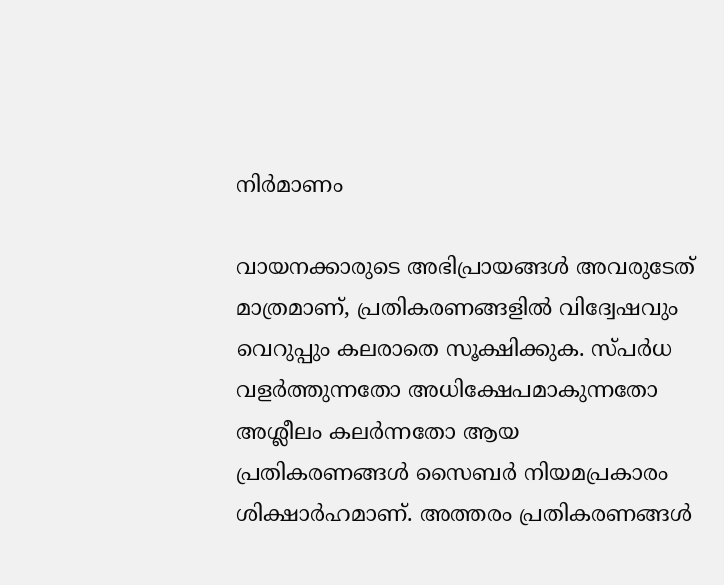നിർമാണം

വായനക്കാരുടെ അഭിപ്രായങ്ങള്‍ അവരുടേത് മാത്രമാണ്, പ്രതികരണങ്ങളിൽ വിദ്വേഷവും വെറുപ്പും കലരാതെ സൂക്ഷിക്കുക. സ്പർധ വളർത്തുന്നതോ അധിക്ഷേപമാകുന്നതോ അശ്ലീലം കലർന്നതോ ആയ പ്രതികരണങ്ങൾ സൈബർ നിയമപ്രകാരം ശിക്ഷാർഹമാണ്. അത്തരം പ്രതികരണങ്ങൾ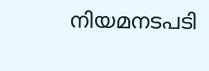നിയമനടപടി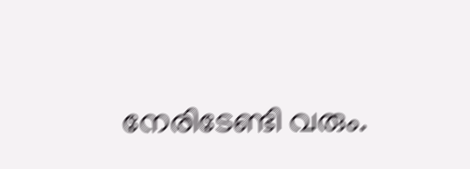നേരിടേണ്ടി വരും.